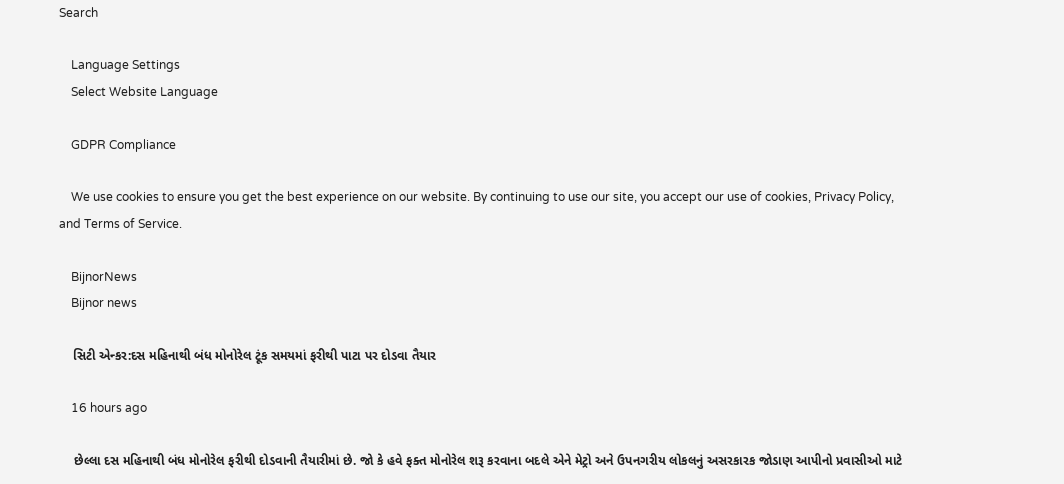Search

    Language Settings
    Select Website Language

    GDPR Compliance

    We use cookies to ensure you get the best experience on our website. By continuing to use our site, you accept our use of cookies, Privacy Policy, and Terms of Service.

    BijnorNews
    Bijnor news

    સિટી એન્કર:દસ મહિનાથી બંધ મોનોરેલ ટૂંક સમયમાં ફરીથી પાટા પર દોડવા તૈયાર

    16 hours ago

    છેલ્લા દસ મહિનાથી બંધ મોનોરેલ ફરીથી દોડવાની તૈયારીમાં છે. જો કે હવે ફક્ત મોનોરેલ શરૂ કરવાના બદલે એને મેટ્રો અને ઉપનગરીય લોકલનું અસરકારક જોડાણ આપીનો પ્રવાસીઓ માટે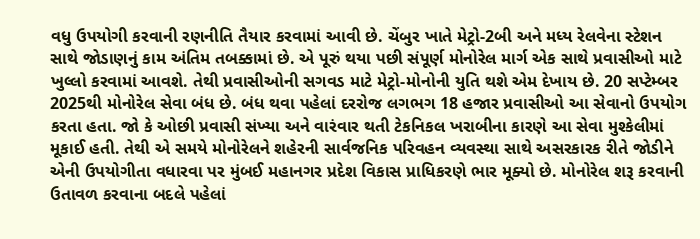વધુ ઉપયોગી કરવાની રણનીતિ તૈયાર કરવામાં આવી છે. ચેંબુર ખાતે મેટ્રો-2બી અને મધ્ય રેલવેના સ્ટેશન સાથે જોડાણનું કામ અંતિમ તબક્કામાં છે. એ પૂરું થયા પછી સંપૂર્ણ મોનોરેલ માર્ગ એક સાથે પ્રવાસીઓ માટે ખુલ્લો કરવામાં આવશે. તેથી પ્રવાસીઓની સગવડ માટે મેટ્રો-મોનોની યુતિ થશે એમ દેખાય છે. 20 સપ્ટેમ્બર 2025થી મોનોરેલ સેવા બંધ છે. બંધ થવા પહેલાં દરરોજ લગભગ 18 હજાર પ્રવાસીઓ આ સેવાનો ઉપયોગ કરતા હતા. જો કે ઓછી પ્રવાસી સંખ્યા અને વારંવાર થતી ટેકનિકલ ખરાબીના કારણે આ સેવા મુશ્કેલીમાં મૂકાઈ હતી. તેથી એ સમયે મોનોરેલને શહેરની સાર્વજનિક પરિવહન વ્યવસ્થા સાથે અસરકારક રીતે જોડીને એની ઉપયોગીતા વધારવા પર મુંબઈ મહાનગર પ્રદેશ વિકાસ પ્રાધિકરણે ભાર મૂક્યો છે. મોનોરેલ શરૂ કરવાની ઉતાવળ કરવાના બદલે પહેલાં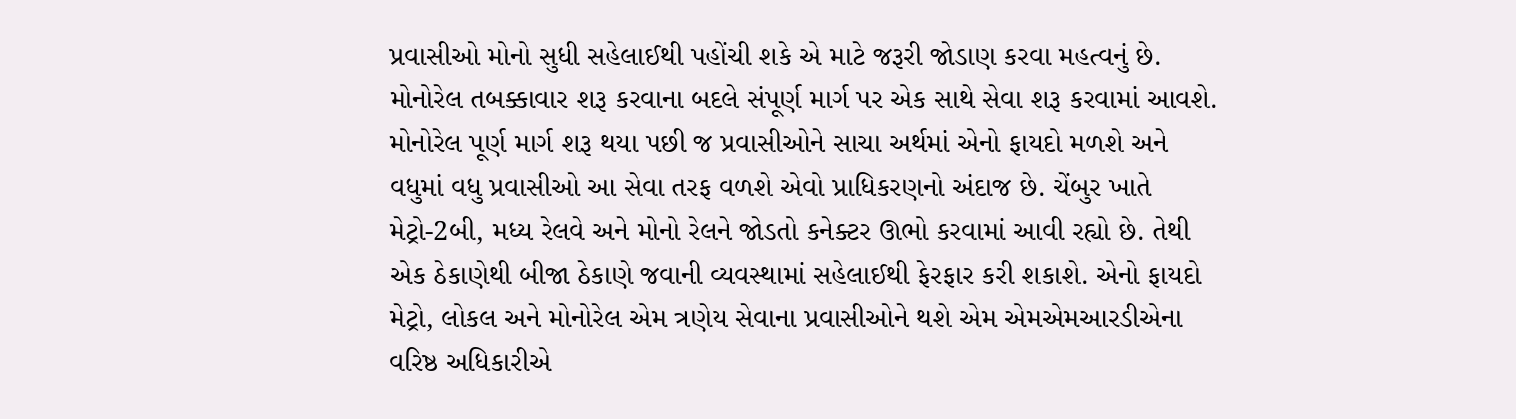પ્રવાસીઓ મોનો સુધી સહેલાઈથી પહોંચી શકે એ માટે જરૂરી જોડાણ કરવા મહત્વનું છે. મોનોરેલ તબક્કાવાર શરૂ કરવાના બદલે સંપૂર્ણ માર્ગ પર એક સાથે સેવા શરૂ કરવામાં આવશે. મોનોરેલ પૂર્ણ માર્ગ શરૂ થયા પછી જ પ્રવાસીઓને સાચા અર્થમાં એનો ફાયદો મળશે અને વધુમાં વધુ પ્રવાસીઓ આ સેવા તરફ વળશે એવો પ્રાધિકરણનો અંદાજ છે. ચેંબુર ખાતે મેટ્રો-2બી, મધ્ય રેલવે અને મોનો રેલને જોડતો કનેક્ટર ઊભો કરવામાં આવી રહ્યો છે. તેથી એક ઠેકાણેથી બીજા ઠેકાણે જવાની વ્યવસ્થામાં સહેલાઈથી ફેરફાર કરી શકાશે. એનો ફાયદો મેટ્રો, લોકલ અને મોનોરેલ એમ ત્રણેય સેવાના પ્રવાસીઓને થશે એમ એમએમઆરડીએના વરિષ્ઠ અધિકારીએ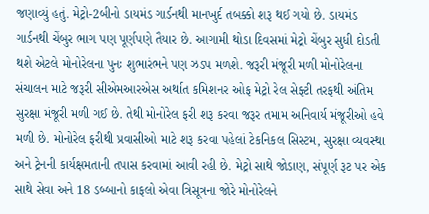જણાવ્યું હતું. મેટ્રો-2બીનો ડાયમંડ ગાર્ડનથી માનખુર્દ તબક્કો શરૂ થઈ ગયો છે. ડાયમંડ ગાર્ડનથી ચેંબુર ભાગ પણ પૂર્ણપણે તૈયાર છે. આગામી થોડા દિવસમાં મેટ્રો ચેંબુર સુધી દોડતી થશે એટલે મોનોરેલના પુનઃ શુભારંભને પણ ઝડપ મળશે. જરૂરી મંજૂરી મળી મોનોરેલના સંચાલન માટે જરૂરી સીએમઆરએસ અર્થાત કમિશનર ઓફ મેટ્રો રેલ સેફ્ટી તરફથી અંતિમ સુરક્ષા મંજૂરી મળી ગઈ છે. તેથી મોનોરેલ ફરી શરૂ કરવા જરૂર તમામ અનિવાર્ય મંજૂરીઓ હવે મળી છે. મોનોરેલ ફરીથી પ્રવાસીઓ માટે શરૂ કરવા પહેલાં ટેકનિકલ સિસ્ટમ, સુરક્ષા વ્યવસ્થા અને ટ્રેનની કાર્યક્ષમતાની તપાસ કરવામાં આવી રહી છે. મેટ્રો સાથે જોડાણ, સંપૂર્ણ રૂટ પર એક સાથે સેવા અને 18 ડબ્બાનો કાફલો એવા ત્રિસૂત્રના જોરે મોનોરેલને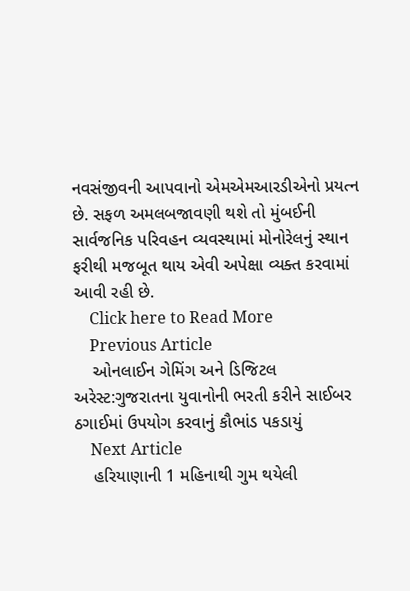નવસંજીવની આપવાનો એમએમઆરડીએનો પ્રયત્ન છે. સફળ અમલબજાવણી થશે તો મુંબઈની સાર્વજનિક પરિવહન વ્યવસ્થામાં મોનોરેલનું સ્થાન ફરીથી મજબૂત થાય એવી અપેક્ષા વ્યક્ત કરવામાં આવી રહી છે.
    Click here to Read More
    Previous Article
    ઓનલાઈન ગેમિંગ અને ડિજિટલ અરેસ્ટ:ગુજરાતના યુવાનોની ભરતી કરીને સાઈબર ઠગાઈમાં ઉપયોગ કરવાનું કૌભાંડ પકડાયું
    Next Article
    હરિયાણાની 1 મહિનાથી ગુમ થયેલી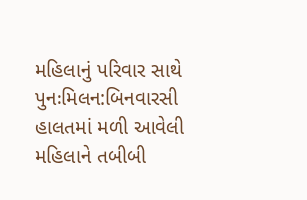મહિલાનું પરિવાર સાથે પુનઃમિલન:બિનવારસી હાલતમાં મળી આવેલી મહિલાને તબીબી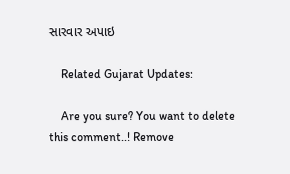સારવાર અપાઇ

    Related Gujarat Updates:

    Are you sure? You want to delete this comment..! Remove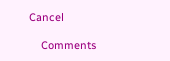Cancel

    Comments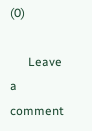(0)

      Leave a comment